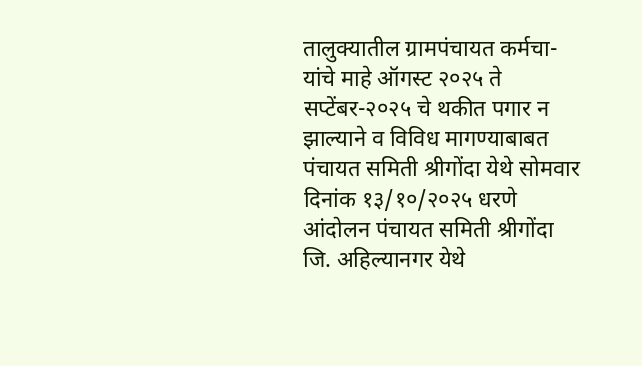तालुक्यातील ग्रामपंचायत कर्मचा-यांचे माहे ऑगस्ट २०२५ ते सप्टेंबर-२०२५ चे थकीत पगार न झाल्याने व विविध मागण्याबाबत पंचायत समिती श्रीगोंदा येथे सोमवार दिनांक १३/१०/२०२५ धरणे आंदोलन पंचायत समिती श्रीगोंदा जि. अहिल्यानगर येथे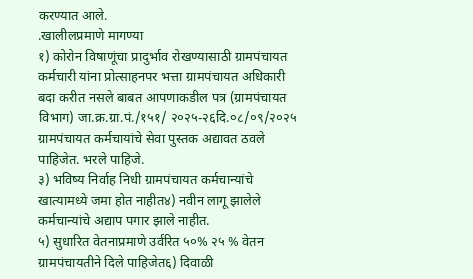करण्यात आले.
.खालीलप्रमाणे मागण्या
१) कोरोन विषाणूंचा प्रादुर्भाव रोखण्यासाठी ग्रामपंचायत कर्मचारी यांना प्रोत्साहनपर भत्ता ग्रामपंचायत अधिकारी बदा करीत नसले बाबत आपणाकडील पत्र (ग्रामपंचायत विभाग) जा.क्र.ग्रा.पं./१५१/ २०२५-२६दि.०८/०९/२०२५ ग्रामपंचायत कर्मचायांचे सेवा पुस्तक अद्यावत ठवले पाहिजेत. भरले पाहिजे.
३) भविष्य निर्वाह निधी ग्रामपंचायत कर्मचान्यांचे खात्यामध्ये जमा होत नाहीत४) नवीन लागू झालेले कर्मचान्यांचे अद्याप पगार झाले नाहीत.
५) सुधारित वेतनाप्रमाणे उर्वरित ५०% २५ % वेतन ग्रामपंचायतीने दिले पाहिजेत६) दिवाळी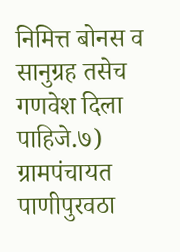निमित्त बोनस व सानुग्रह तसेच गणवेश दिला पाहिजे.७) ग्रामपंचायत पाणीपुरवठा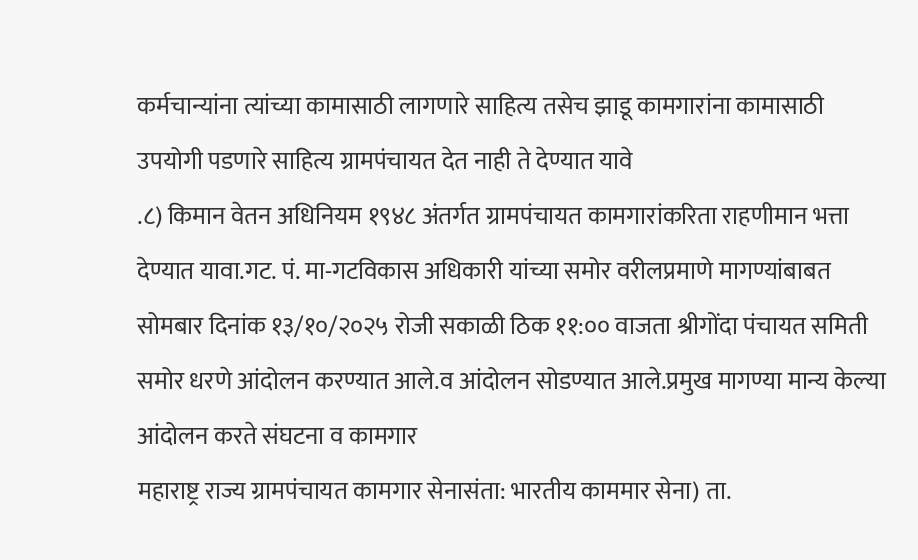कर्मचान्यांना त्यांच्या कामासाठी लागणारे साहित्य तसेच झाडू कामगारांना कामासाठी उपयोगी पडणारे साहित्य ग्रामपंचायत देत नाही ते देण्यात यावे
.८) किमान वेतन अधिनियम १९४८ अंतर्गत ग्रामपंचायत कामगारांकरिता राहणीमान भत्ता देण्यात यावा.गट. पं. मा-गटविकास अधिकारी यांच्या समोर वरीलप्रमाणे मागण्यांबाबत सोमबार दिनांक १३/१०/२०२५ रोजी सकाळी ठिक ११:०० वाजता श्रीगोंदा पंचायत समिती समोर धरणे आंदोलन करण्यात आले.व आंदोलन सोडण्यात आले.प्रमुख मागण्या मान्य केल्या
आंदोलन करते संघटना व कामगार
महाराष्ट्र राज्य ग्रामपंचायत कामगार सेनासंता: भारतीय काममार सेना) ता.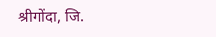श्रीगोंदा, जि.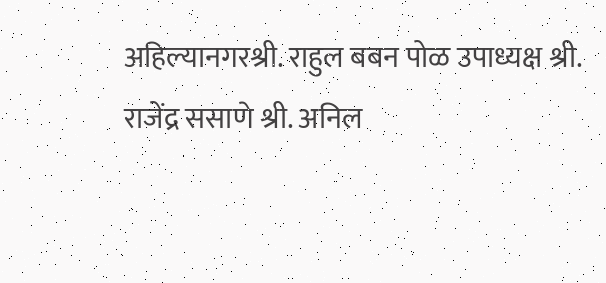अहिल्यानगरश्री. राहुल बबन पोळ उपाध्यक्ष श्री. राजेंद्र ससाणे श्री. अनिल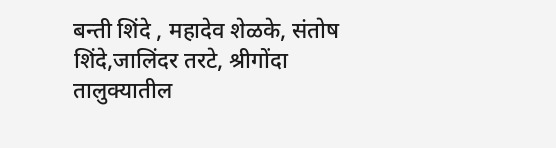बन्ती शिंदे , महादेव शेळके, संतोष शिंदे,जालिंदर तरटे, श्रीगोंदा तालुक्यातील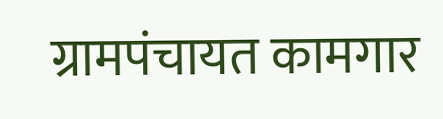ग्रामपंचायत कामगार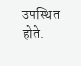उपस्थित होते.